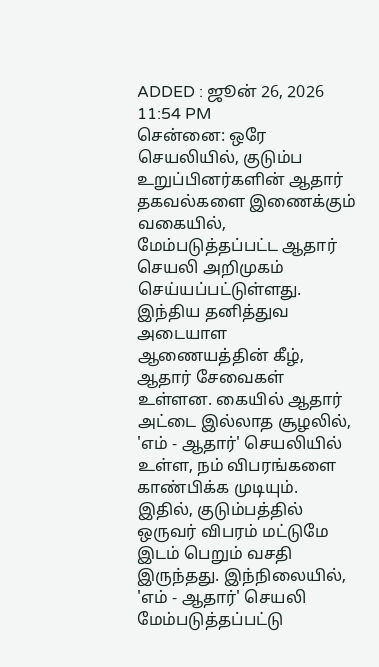ADDED : ஜூன் 26, 2026 11:54 PM
சென்னை: ஒரே செயலியில், குடும்ப உறுப்பினர்களின் ஆதார் தகவல்களை இணைக்கும் வகையில், மேம்படுத்தப்பட்ட ஆதார் செயலி அறிமுகம் செய்யப்பட்டுள்ளது.
இந்திய தனித்துவ அடையாள ஆணையத்தின் கீழ், ஆதார் சேவைகள் உள்ளன. கையில் ஆதார் அட்டை இல்லாத சூழலில், 'எம் - ஆதார்' செயலியில் உள்ள, நம் விபரங்களை காண்பிக்க முடியும்.
இதில், குடும்பத்தில் ஒருவர் விபரம் மட்டுமே இடம் பெறும் வசதி இருந்தது. இந்நிலையில், 'எம் - ஆதார்' செயலி மேம்படுத்தப்பட்டு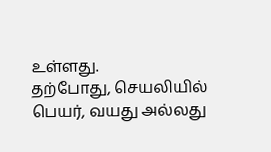உள்ளது.
தற்போது, செயலியில் பெயர், வயது அல்லது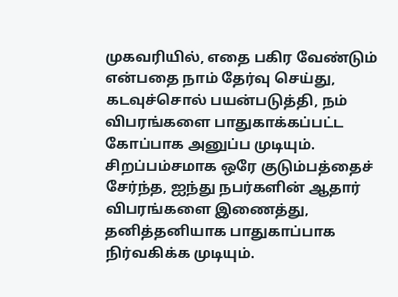முகவரியில், எதை பகிர வேண்டும் என்பதை நாம் தேர்வு செய்து, கடவுச்சொல் பயன்படுத்தி, நம் விபரங்களை பாதுகாக்கப்பட்ட கோப்பாக அனுப்ப முடியும்.
சிறப்பம்சமாக ஒரே குடும்பத்தைச் சேர்ந்த, ஐந்து நபர்களின் ஆதார் விபரங்களை இணைத்து, தனித்தனியாக பாதுகாப்பாக நிர்வகிக்க முடியும்.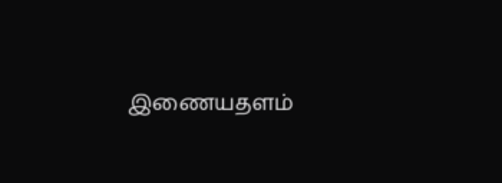இணையதளம்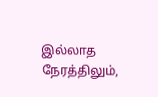இல்லாத நேரத்திலும்,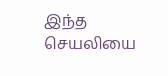இந்த செயலியை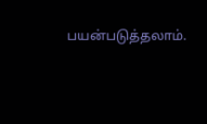பயன்படுத்தலாம்.